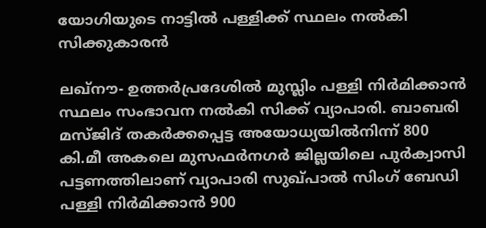യോഗിയുടെ നാട്ടില്‍ പള്ളിക്ക് സ്ഥലം നല്‍കി സിക്കുകാരന്‍

ലഖ്‌നൗ- ഉത്തര്‍പ്രദേശില്‍ മുസ്ലിം പള്ളി നിര്‍മിക്കാന്‍ സ്ഥലം സംഭാവന നല്‍കി സിക്ക് വ്യാപാരി. ബാബരി മസ്ജിദ് തകര്‍ക്കപ്പെട്ട അയോധ്യയില്‍നിന്ന് 800 കി.മീ അകലെ മുസഫര്‍നഗര്‍ ജില്ലയിലെ പുര്‍ക്വാസി പട്ടണത്തിലാണ് വ്യാപാരി സുഖ്പാല്‍ സിംഗ് ബേഡി പള്ളി നിര്‍മിക്കാന്‍ 900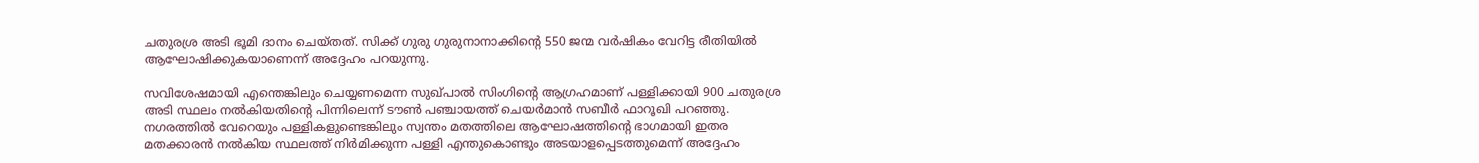ചതുരശ്ര അടി ഭൂമി ദാനം ചെയ്തത്. സിക്ക് ഗുരു ഗുരുനാനാക്കിന്റെ 550 ജന്മ വര്‍ഷികം വേറിട്ട രീതിയില്‍ ആഘോഷിക്കുകയാണെന്ന് അദ്ദേഹം പറയുന്നു.

സവിശേഷമായി എന്തെങ്കിലും ചെയ്യണമെന്ന സുഖ്പാല്‍ സിംഗിന്റെ ആഗ്രഹമാണ് പള്ളിക്കായി 900 ചതുരശ്ര അടി സ്ഥലം നല്‍കിയതിന്റെ പിന്നിലെന്ന് ടൗണ്‍ പഞ്ചായത്ത് ചെയര്‍മാന്‍ സബീര്‍ ഫാറൂഖി പറഞ്ഞു. നഗരത്തില്‍ വേറെയും പള്ളികളുണ്ടെങ്കിലും സ്വന്തം മതത്തിലെ ആഘോഷത്തിന്റെ ഭാഗമായി ഇതര മതക്കാരന്‍ നല്‍കിയ സ്ഥലത്ത് നിര്‍മിക്കുന്ന പള്ളി എന്തുകൊണ്ടും അടയാളപ്പെടത്തുമെന്ന് അദ്ദേഹം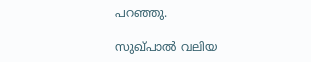പറഞ്ഞു.

സുഖ്പാല്‍ വലിയ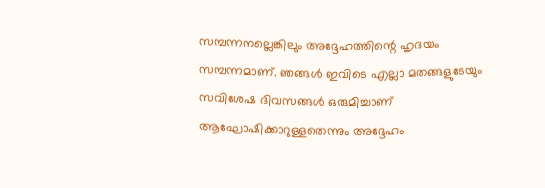സമ്പന്നനല്ലെങ്കിലും അദ്ദേഹത്തിന്റെ ഹൃദയം സമ്പന്നമാണ്. ഞങ്ങള്‍ ഇവിടെ എല്ലാ മതങ്ങളുടേയും സവിശേഷ ദിവസങ്ങള്‍ ഒരുമിച്ചാണ് ആഘോഷിക്കാറുള്ളതെന്നും അദ്ദേഹം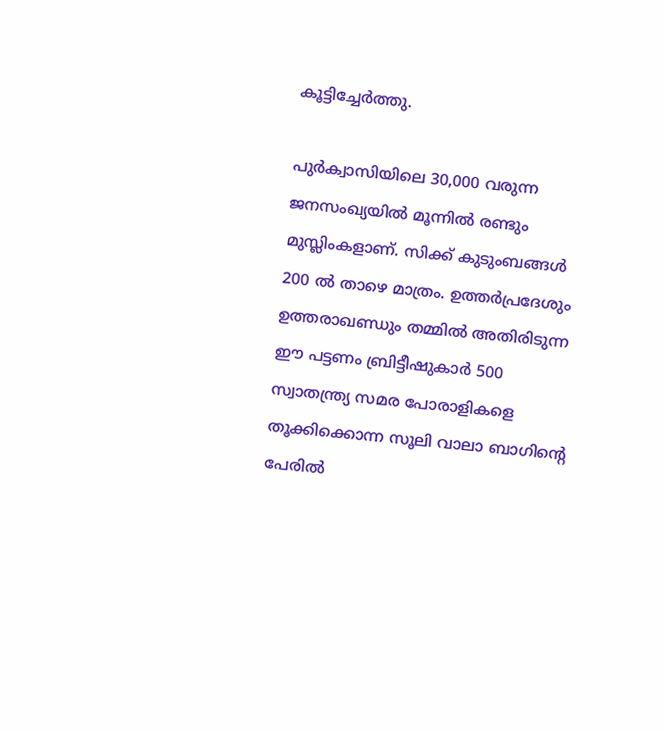കൂട്ടിച്ചേര്‍ത്തു.

പുര്‍ക്വാസിയിലെ 30,000 വരുന്ന ജനസംഖ്യയില്‍ മൂന്നില്‍ രണ്ടും മുസ്ലിംകളാണ്. സിക്ക് കുടുംബങ്ങള്‍ 200 ല്‍ താഴെ മാത്രം. ഉത്തര്‍പ്രദേശും ഉത്തരാഖണ്ഡും തമ്മില്‍ അതിരിടുന്ന ഈ പട്ടണം ബ്രിട്ടീഷുകാര്‍ 500 സ്വാതന്ത്ര്യ സമര പോരാളികളെ തൂക്കിക്കൊന്ന സൂലി വാലാ ബാഗിന്റെ പേരില്‍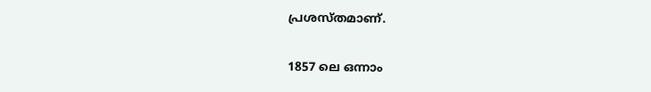പ്രശസ്തമാണ്.

1857 ലെ ഒന്നാം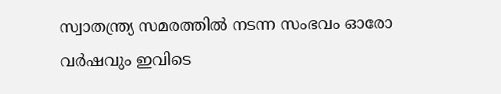സ്വാതന്ത്ര്യ സമരത്തില്‍ നടന്ന സംഭവം ഓരോ വര്‍ഷവും ഇവിടെ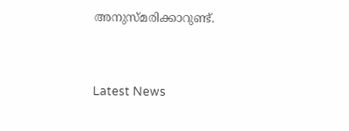അനുസ്മരിക്കാറുണ്ട്.



Latest News